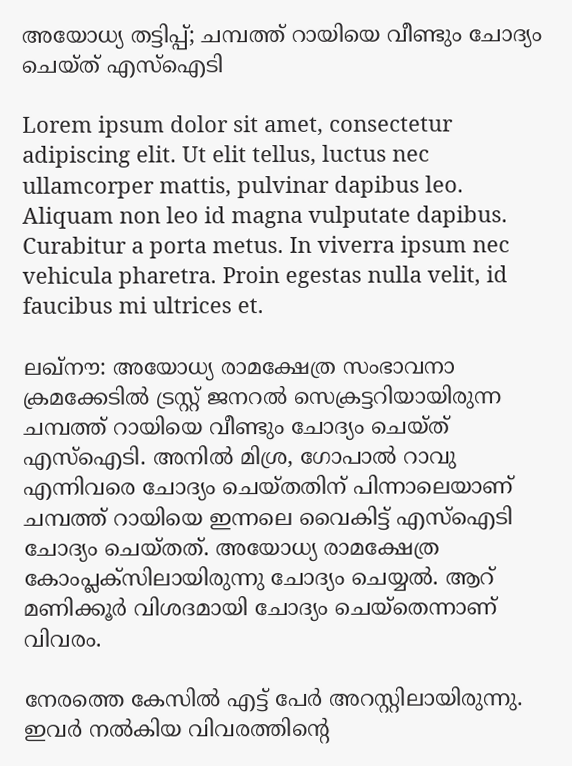അയോധ്യ തട്ടിപ്പ്; ചമ്പത്ത് റായിയെ വീണ്ടും ചോദ്യം ചെയ്ത് എസ്‌ഐടി

Lorem ipsum dolor sit amet, consectetur adipiscing elit. Ut elit tellus, luctus nec ullamcorper mattis, pulvinar dapibus leo. Aliquam non leo id magna vulputate dapibus. Curabitur a porta metus. In viverra ipsum nec vehicula pharetra. Proin egestas nulla velit, id faucibus mi ultrices et.

ലഖ്‌നൗ: അയോധ്യ രാമക്ഷേത്ര സംഭാവനാ ക്രമക്കേടില്‍ ട്രസ്റ്റ് ജനറല്‍ സെക്രട്ടറിയായിരുന്ന ചമ്പത്ത് റായിയെ വീണ്ടും ചോദ്യം ചെയ്ത് എസ്‌ഐടി. അനില്‍ മിശ്ര, ഗോപാല്‍ റാവു എന്നിവരെ ചോദ്യം ചെയ്തതിന് പിന്നാലെയാണ് ചമ്പത്ത് റായിയെ ഇന്നലെ വൈകിട്ട് എസ്‌ഐടി ചോദ്യം ചെയ്തത്. അയോധ്യ രാമക്ഷേത്ര കോംപ്ലക്‌സിലായിരുന്നു ചോദ്യം ചെയ്യല്‍. ആറ് മണിക്കൂര്‍ വിശദമായി ചോദ്യം ചെയ്‌തെന്നാണ് വിവരം.

നേരത്തെ കേസില്‍ എട്ട് പേര്‍ അറസ്റ്റിലായിരുന്നു. ഇവര്‍ നല്‍കിയ വിവരത്തിന്റെ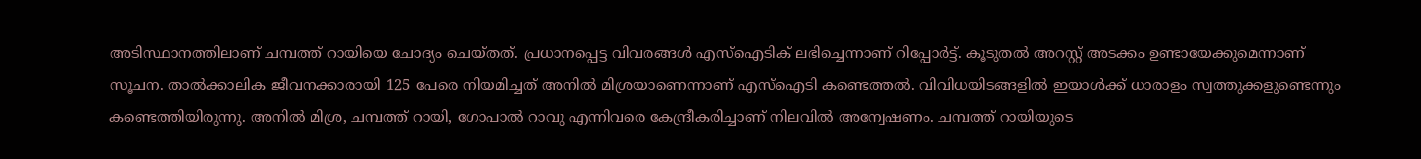അടിസ്ഥാനത്തിലാണ് ചമ്പത്ത് റായിയെ ചോദ്യം ചെയ്തത്. പ്രധാനപ്പെട്ട വിവരങ്ങള്‍ എസ്‌ഐടിക് ലഭിച്ചെന്നാണ് റിപ്പോര്‍ട്ട്. കൂടുതല്‍ അറസ്റ്റ് അടക്കം ഉണ്ടായേക്കുമെന്നാണ് സൂചന. താല്‍ക്കാലിക ജീവനക്കാരായി 125 പേരെ നിയമിച്ചത് അനില്‍ മിശ്രയാണെന്നാണ് എസ്‌ഐടി കണ്ടെത്തല്‍. വിവിധയിടങ്ങളില്‍ ഇയാള്‍ക്ക് ധാരാളം സ്വത്തുക്കളുണ്ടെന്നും കണ്ടെത്തിയിരുന്നു. അനില്‍ മിശ്ര, ചമ്പത്ത് റായി, ഗോപാല്‍ റാവു എന്നിവരെ കേന്ദ്രീകരിച്ചാണ് നിലവില്‍ അന്വേഷണം. ചമ്പത്ത് റായിയുടെ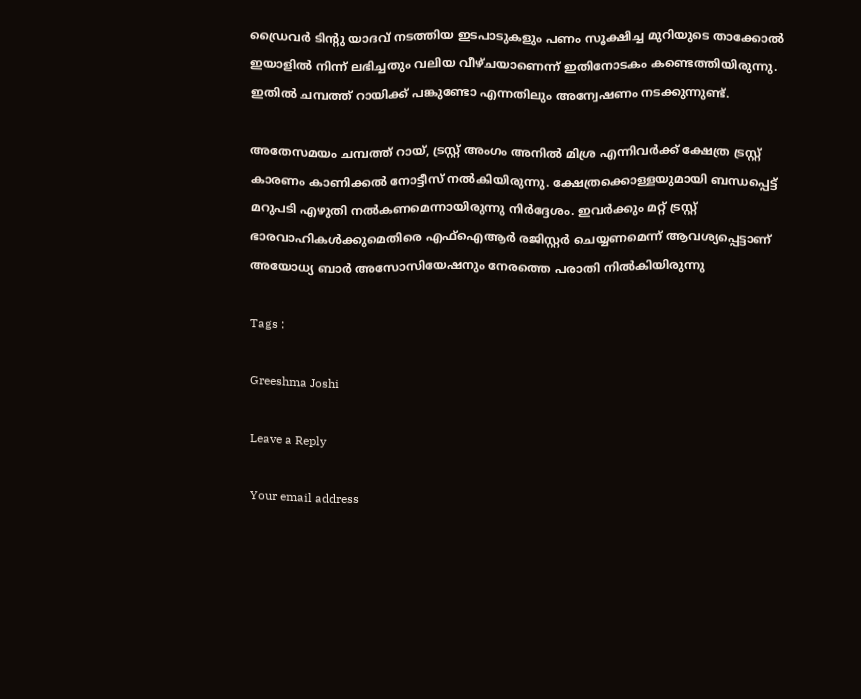ഡ്രൈവര്‍ ടിന്റു യാദവ് നടത്തിയ ഇടപാടുകളും പണം സൂക്ഷിച്ച മുറിയുടെ താക്കോല്‍ ഇയാളില്‍ നിന്ന് ലഭിച്ചതും വലിയ വീഴ്ചയാണെന്ന് ഇതിനോടകം കണ്ടെത്തിയിരുന്നു. ഇതില്‍ ചമ്പത്ത് റായിക്ക് പങ്കുണ്ടോ എന്നതിലും അന്വേഷണം നടക്കുന്നുണ്ട്.

അതേസമയം ചമ്പത്ത് റായ്, ട്രസ്റ്റ് അംഗം അനില്‍ മിശ്ര എന്നിവര്‍ക്ക് ക്ഷേത്ര ട്രസ്റ്റ് കാരണം കാണിക്കല്‍ നോട്ടീസ് നല്‍കിയിരുന്നു. ക്ഷേത്രക്കൊള്ളയുമായി ബന്ധപ്പെട്ട് മറുപടി എഴുതി നല്‍കണമെന്നായിരുന്നു നിര്‍ദ്ദേശം. ഇവര്‍ക്കും മറ്റ് ട്രസ്റ്റ് ഭാരവാഹികള്‍ക്കുമെതിരെ എഫ്‌ഐആര്‍ രജിസ്റ്റര്‍ ചെയ്യണമെന്ന് ആവശ്യപ്പെട്ടാണ് അയോധ്യ ബാര്‍ അസോസിയേഷനും നേരത്തെ പരാതി നില്‍കിയിരുന്നു

Tags :

Greeshma Joshi

Leave a Reply

Your email address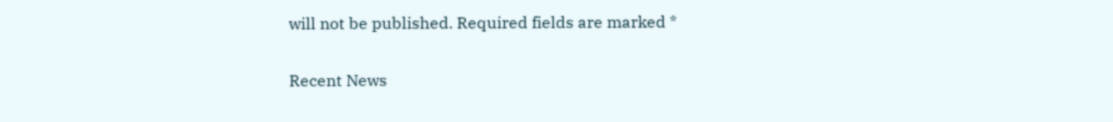will not be published. Required fields are marked *

Recent News